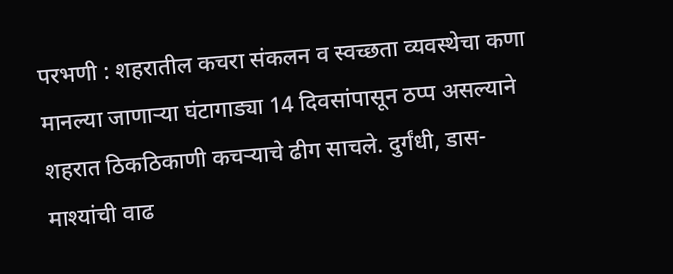परभणी : शहरातील कचरा संकलन व स्वच्छता व्यवस्थेचा कणा मानल्या जाणाऱ्या घंटागाड्या 14 दिवसांपासून ठप्प असल्याने शहरात ठिकठिकाणी कचऱ्याचे ढीग साचले. दुर्गंधी, डास-माश्यांची वाढ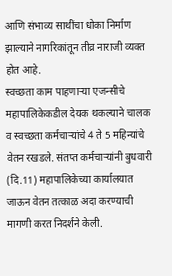आणि संभाव्य साथींचा धोका निर्माण झाल्याने नागरिकांतून तीव्र नाराजी व्यक्त होत आहे.
स्वच्छता काम पाहणाऱ्या एजन्सीचे महापालिकेकडील देयक थकल्याने चालक व स्वच्छता कर्मचाऱ्यांचे 4 ते 5 महिन्यांचे वेतन रखडले. संतप्त कर्मचाऱ्यांनी बुधवारी (दि.11) महापालिकेच्या कार्यालयात जाऊन वेतन तत्काळ अदा करण्याची मागणी करत निदर्शने केली.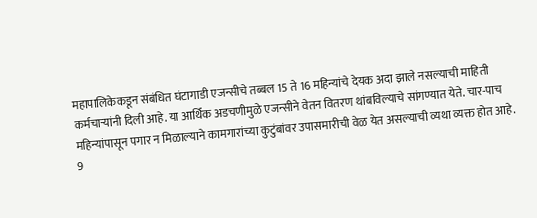महापालिकेकडून संबंधित घंटागाडी एजन्सीचे तब्बल 15 ते 16 महिन्यांचे देयक अदा झाले नसल्याची माहिती कर्मचाऱ्यांनी दिली आहे. या आर्थिक अडचणीमुळे एजन्सीने वेतन वितरण थांबविल्याचे सांगण्यात येते. चार-पाच महिन्यांपासून पगार न मिळाल्याने कामगारांच्या कुटुंबांवर उपासमारीची वेळ येत असल्याची व्यथा व्यक्त होत आहे.
9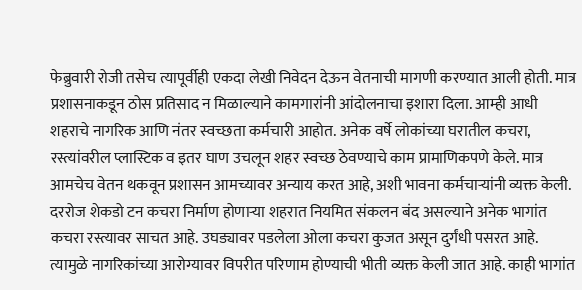फेब्रुवारी रोजी तसेच त्यापूर्वीही एकदा लेखी निवेदन देऊन वेतनाची मागणी करण्यात आली होती. मात्र प्रशासनाकडून ठोस प्रतिसाद न मिळाल्याने कामगारांनी आंदोलनाचा इशारा दिला. आम्ही आधी शहराचे नागरिक आणि नंतर स्वच्छता कर्मचारी आहोत. अनेक वर्षे लोकांच्या घरातील कचरा, रस्त्यांवरील प्लास्टिक व इतर घाण उचलून शहर स्वच्छ ठेवण्याचे काम प्रामाणिकपणे केले. मात्र आमचेच वेतन थकवून प्रशासन आमच्यावर अन्याय करत आहे, अशी भावना कर्मचाऱ्यांनी व्यक्त केली.
दररोज शेकडो टन कचरा निर्माण होणाऱ्या शहरात नियमित संकलन बंद असल्याने अनेक भागांत कचरा रस्त्यावर साचत आहे. उघड्यावर पडलेला ओला कचरा कुजत असून दुर्गंधी पसरत आहे. त्यामुळे नागरिकांच्या आरोग्यावर विपरीत परिणाम होण्याची भीती व्यक्त केली जात आहे. काही भागांत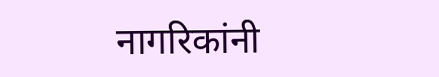नागरिकांनी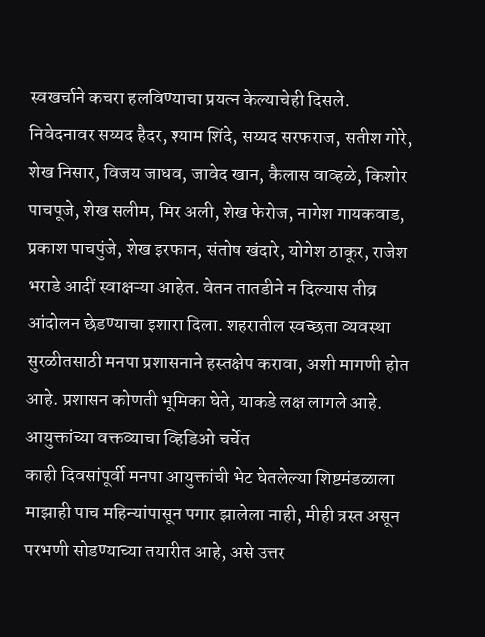स्वखर्चाने कचरा हलविण्याचा प्रयत्न केल्याचेही दिसले.
निवेदनावर सय्यद हैदर, श्याम शिंदे, सय्यद सरफराज, सतीश गोरे, शेख निसार, विजय जाधव, जावेद खान, कैलास वाव्हळे, किशोर पाचपूजे, शेख सलीम, मिर अली, शेख फेरोज, नागेश गायकवाड, प्रकाश पाचपुंजे, शेख इरफान, संतोष खंदारे, योगेश ठाकूर, राजेश भराडे आदीं स्वाक्षऱ्या आहेत. वेतन तातडीने न दिल्यास तीव्र आंदोलन छेडण्याचा इशारा दिला. शहरातील स्वच्छता व्यवस्था सुरळीतसाठी मनपा प्रशासनाने हस्तक्षेप करावा, अशी मागणी होत आहे. प्रशासन कोणती भूमिका घेते, याकडे लक्ष लागले आहे.
आयुक्तांच्या वक्तव्याचा व्हिडिओ चर्चेत
काही दिवसांपूर्वी मनपा आयुक्तांची भेट घेतलेल्या शिष्टमंडळाला माझाही पाच महिन्यांपासून पगार झालेला नाही, मीही त्रस्त असून परभणी सोडण्याच्या तयारीत आहे, असे उत्तर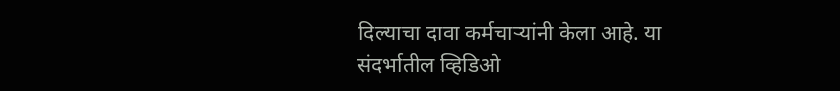दिल्याचा दावा कर्मचाऱ्यांनी केला आहे. या संदर्भातील व्हिडिओ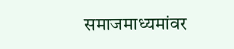समाजमाध्यमांवर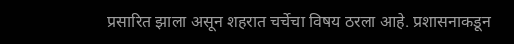प्रसारित झाला असून शहरात चर्चेचा विषय ठरला आहे. प्रशासनाकडून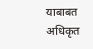याबाबत अधिकृत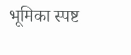भूमिका स्पष्ट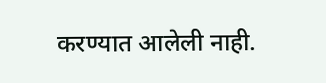करण्यात आलेली नाही.